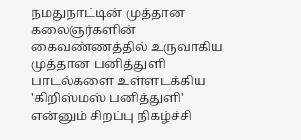நமதுநாட்டின் முத்தான கலைஞர்களின் கைவண்ணத்தில் உருவாகிய முத்தான பனித்துளி பாடல்களை உள்ளடக்கிய 'கிறிஸ்மஸ் பனித்துளி' என்னும் சிறப்பு நிகழ்ச்சி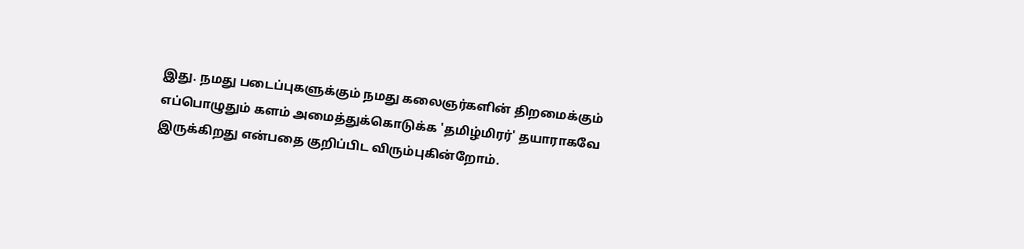இது. நமது படைப்புகளுக்கும் நமது கலைஞர்களின் திறமைக்கும் எப்பொழுதும் களம் அமைத்துக்கொடுக்க 'தமிழ்மிரர்' தயாராகவே இருக்கிறது என்பதை குறிப்பிட விரும்புகின்றோம்.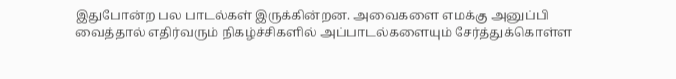இதுபோன்ற பல பாடல்கள் இருக்கின்றன. அவைகளை எமக்கு அனுப்பி வைத்தால் எதிர்வரும் நிகழ்ச்சிகளில் அப்பாடல்களையும் சேர்த்துக்கொள்ள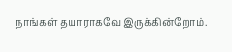நாங்கள் தயாராகவே இருக்கின்றோம்.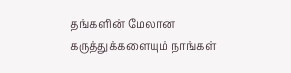தங்களின் மேலான கருத்துக்களையும் நாங்கள்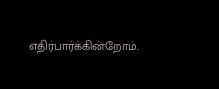எதிர்பார்க்கின்றோம்.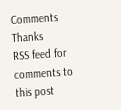Comments
Thanks
RSS feed for comments to this post